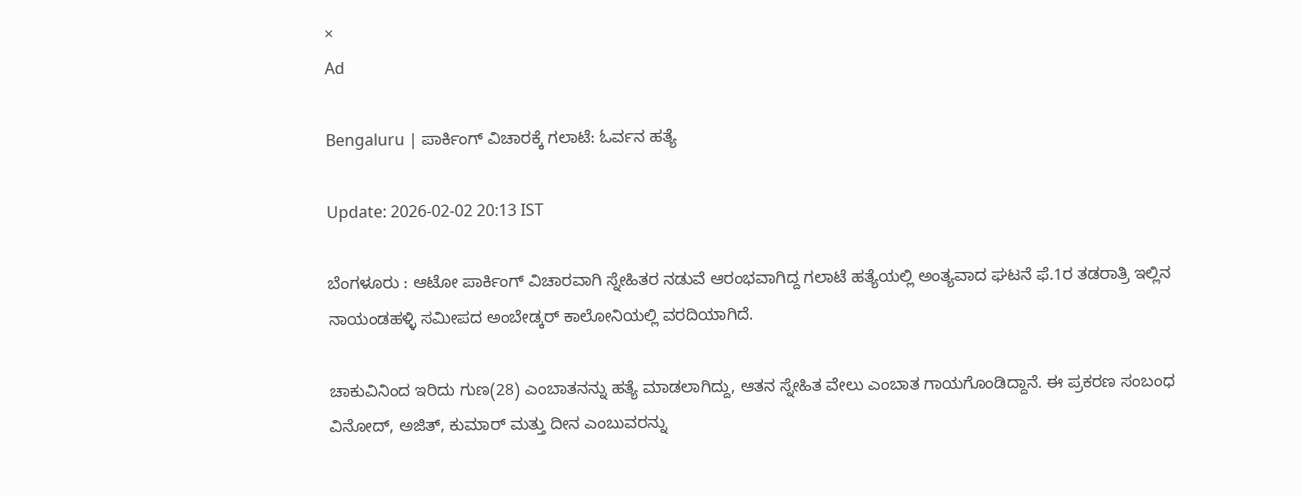×
Ad

Bengaluru | ಪಾರ್ಕಿಂಗ್ ವಿಚಾರಕ್ಕೆ ಗಲಾಟೆ: ಓರ್ವನ ಹತ್ಯೆ

Update: 2026-02-02 20:13 IST

ಬೆಂಗಳೂರು : ಆಟೋ ಪಾರ್ಕಿಂಗ್ ವಿಚಾರವಾಗಿ ಸ್ನೇಹಿತರ ನಡುವೆ ಆರಂಭವಾಗಿದ್ದ ಗಲಾಟೆ ಹತ್ಯೆಯಲ್ಲಿ ಅಂತ್ಯವಾದ ಘಟನೆ ಫೆ.1ರ ತಡರಾತ್ರಿ ಇಲ್ಲಿನ ನಾಯಂಡಹಳ್ಳಿ ಸಮೀಪದ ಅಂಬೇಡ್ಕರ್ ಕಾಲೋನಿಯಲ್ಲಿ ವರದಿಯಾಗಿದೆ.

ಚಾಕುವಿನಿಂದ ಇರಿದು ಗುಣ(28) ಎಂಬಾತನನ್ನು ಹತ್ಯೆ ಮಾಡಲಾಗಿದ್ದು, ಆತನ ಸ್ನೇಹಿತ ವೇಲು ಎಂಬಾತ ಗಾಯಗೊಂಡಿದ್ದಾನೆ. ಈ ಪ್ರಕರಣ ಸಂಬಂಧ ವಿನೋದ್, ಅಜಿತ್, ಕುಮಾರ್ ಮತ್ತು ದೀನ ಎಂಬುವರನ್ನು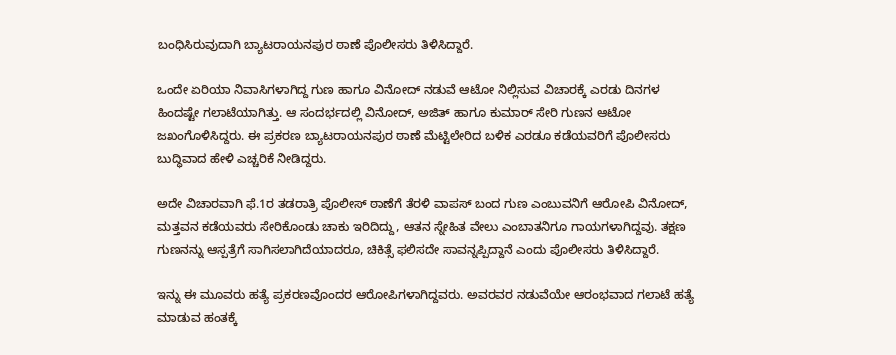ಬಂಧಿಸಿರುವುದಾಗಿ ಬ್ಯಾಟರಾಯನಪುರ ಠಾಣೆ ಪೊಲೀಸರು ತಿಳಿಸಿದ್ದಾರೆ.

ಒಂದೇ ಏರಿಯಾ ನಿವಾಸಿಗಳಾಗಿದ್ದ ಗುಣ ಹಾಗೂ ವಿನೋದ್ ನಡುವೆ ಆಟೋ ನಿಲ್ಲಿಸುವ ವಿಚಾರಕ್ಕೆ ಎರಡು ದಿನಗಳ ಹಿಂದಷ್ಟೇ ಗಲಾಟೆಯಾಗಿತ್ತು. ಆ ಸಂದರ್ಭದಲ್ಲಿ ವಿನೋದ್, ಅಜಿತ್ ಹಾಗೂ ಕುಮಾರ್ ಸೇರಿ ಗುಣನ ಆಟೋ ಜಖಂಗೊಳಿಸಿದ್ದರು. ಈ ಪ್ರಕರಣ ಬ್ಯಾಟರಾಯನಪುರ ಠಾಣೆ ಮೆಟ್ಟಿಲೇರಿದ ಬಳಿಕ ಎರಡೂ ಕಡೆಯವರಿಗೆ ಪೊಲೀಸರು ಬುದ್ಧಿವಾದ ಹೇಳಿ ಎಚ್ಚರಿಕೆ ನೀಡಿದ್ದರು.

ಅದೇ ವಿಚಾರವಾಗಿ ಫೆ.1ರ ತಡರಾತ್ರಿ ಪೊಲೀಸ್ ಠಾಣೆಗೆ ತೆರಳಿ ವಾಪಸ್ ಬಂದ ಗುಣ ಎಂಬುವನಿಗೆ ಆರೋಪಿ ವಿನೋದ್, ಮತ್ತವನ ಕಡೆಯವರು ಸೇರಿಕೊಂಡು ಚಾಕು ಇರಿದಿದ್ದು, ಆತನ ಸ್ನೇಹಿತ ವೇಲು ಎಂಬಾತನಿಗೂ ಗಾಯಗಳಾಗಿದ್ದವು. ತಕ್ಷಣ ಗುಣನನ್ನು ಆಸ್ಪತ್ರೆಗೆ ಸಾಗಿಸಲಾಗಿದೆಯಾದರೂ, ಚಿಕಿತ್ಸೆ ಫಲಿಸದೇ ಸಾವನ್ನಪ್ಪಿದ್ದಾನೆ ಎಂದು ಪೊಲೀಸರು ತಿಳಿಸಿದ್ದಾರೆ.

ಇನ್ನು ಈ ಮೂವರು ಹತ್ಯೆ ಪ್ರಕರಣವೊಂದರ ಆರೋಪಿಗಳಾಗಿದ್ದವರು. ಅವರವರ ನಡುವೆಯೇ ಆರಂಭವಾದ ಗಲಾಟೆ ಹತ್ಯೆ ಮಾಡುವ ಹಂತಕ್ಕೆ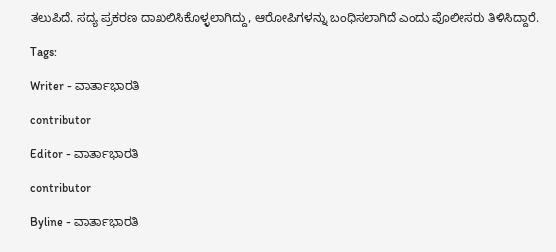ತಲುಪಿದೆ. ಸದ್ಯ ಪ್ರಕರಣ ದಾಖಲಿಸಿಕೊಳ್ಳಲಾಗಿದ್ದು, ಆರೋಪಿಗಳನ್ನು ಬಂಧಿಸಲಾಗಿದೆ ಎಂದು ಪೊಲೀಸರು ತಿಳಿಸಿದ್ದಾರೆ.

Tags:

Writer - ವಾರ್ತಾಭಾರತಿ

contributor

Editor - ವಾರ್ತಾಭಾರತಿ

contributor

Byline - ವಾರ್ತಾಭಾರತಿ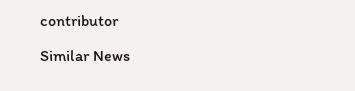contributor

Similar News